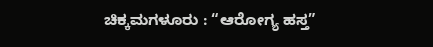ಚಿಕ್ಕಮಗಳೂರು : “ಆರೋಗ್ಯ ಹಸ್ತ”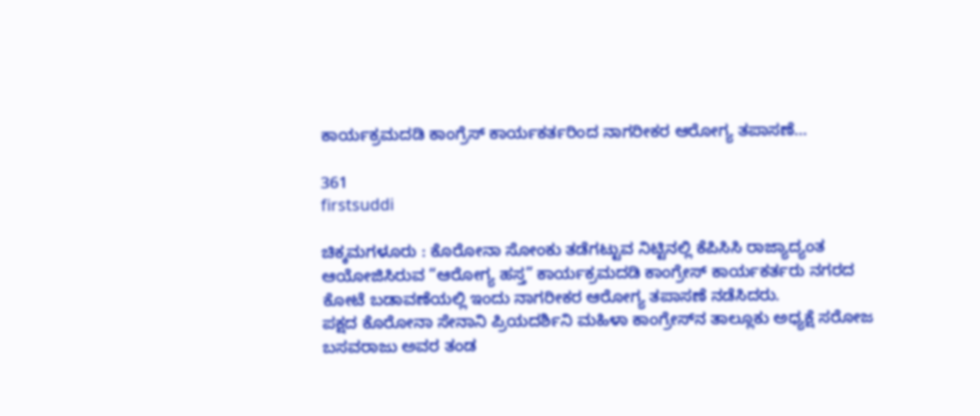ಕಾರ್ಯಕ್ರಮದಡಿ ಕಾಂಗ್ರೆಸ್ ಕಾರ್ಯಕರ್ತರಿಂದ ನಾಗರೀಕರ ಆರೋಗ್ಯ ತಪಾಸಣೆ…

361
firstsuddi

ಚಿಕ್ಕಮಗಳೂರು : ಕೊರೋನಾ ಸೋಂಕು ತಡೆಗಟ್ಟುವ ನಿಟ್ಟಿನಲ್ಲಿ ಕೆಪಿಸಿಸಿ ರಾಜ್ಯಾದ್ಯಂತ ಆಯೋಜಿಸಿರುವ “ಆರೋಗ್ಯ ಹಸ್ತ” ಕಾರ್ಯಕ್ರಮದಡಿ ಕಾಂಗ್ರೇಸ್ ಕಾರ್ಯಕರ್ತರು ನಗರದ ಕೋಟೆ ಬಡಾವಣೆಯಲ್ಲಿ ಇಂದು ನಾಗರೀಕರ ಆರೋಗ್ಯ ತಪಾಸಣೆ ನಡೆಸಿದರು.
ಪಕ್ಷದ ಕೊರೋನಾ ಸೇನಾನಿ ಪ್ರಿಯದರ್ಶಿನಿ ಮಹಿಳಾ ಕಾಂಗ್ರೇಸ್‍ನ ತಾಲ್ಲೂಕು ಅಧ್ಯಕ್ಷೆ ಸರೋಜ ಬಸವರಾಜು ಅವರ ತಂಡ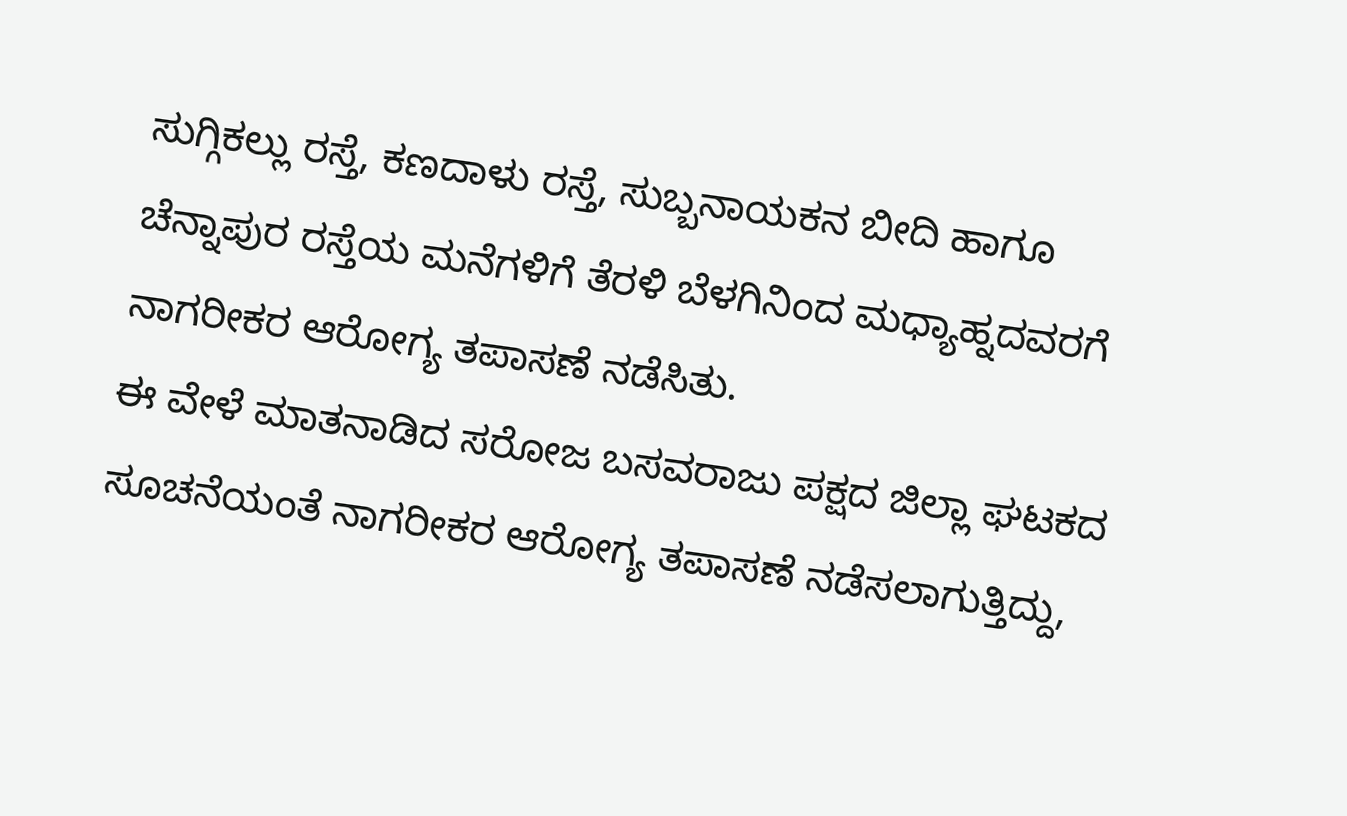ಸುಗ್ಗಿಕಲ್ಲು ರಸ್ತೆ, ಕಣದಾಳು ರಸ್ತೆ, ಸುಬ್ಬನಾಯಕನ ಬೀದಿ ಹಾಗೂ ಚೆನ್ನಾಪುರ ರಸ್ತೆಯ ಮನೆಗಳಿಗೆ ತೆರಳಿ ಬೆಳಗಿನಿಂದ ಮಧ್ಯಾಹ್ನದವರಗೆ ನಾಗರೀಕರ ಆರೋಗ್ಯ ತಪಾಸಣೆ ನಡೆಸಿತು.
ಈ ವೇಳೆ ಮಾತನಾಡಿದ ಸರೋಜ ಬಸವರಾಜು ಪಕ್ಷದ ಜಿಲ್ಲಾ ಘಟಕದ ಸೂಚನೆಯಂತೆ ನಾಗರೀಕರ ಆರೋಗ್ಯ ತಪಾಸಣೆ ನಡೆಸಲಾಗುತ್ತಿದ್ದು,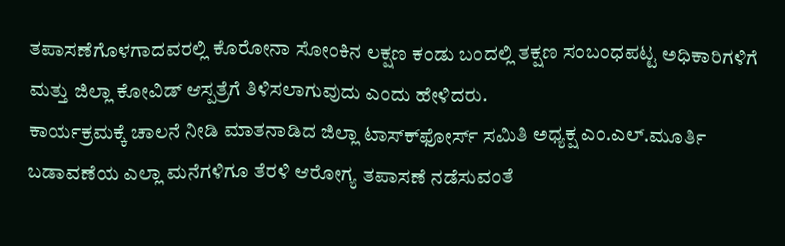ತಪಾಸಣೆಗೊಳಗಾದವರಲ್ಲಿ ಕೊರೋನಾ ಸೋಂಕಿನ ಲಕ್ಷಣ ಕಂಡು ಬಂದಲ್ಲಿ ತಕ್ಷಣ ಸಂಬಂಧಪಟ್ಟ ಅಧಿಕಾರಿಗಳಿಗೆ ಮತ್ತು ಜಿಲ್ಲಾ ಕೋವಿಡ್ ಆಸ್ಪತ್ರೆಗೆ ತಿಳಿಸಲಾಗುವುದು ಎಂದು ಹೇಳಿದರು.
ಕಾರ್ಯಕ್ರಮಕ್ಕೆ ಚಾಲನೆ ನೀಡಿ ಮಾತನಾಡಿದ ಜಿಲ್ಲಾ ಟಾಸ್ಕ್‍ಫೋರ್ಸ್ ಸಮಿತಿ ಅಧ್ಯಕ್ಷ ಎಂ.ಎಲ್.ಮೂರ್ತಿ ಬಡಾವಣೆಯ ಎಲ್ಲಾ ಮನೆಗಳಿಗೂ ತೆರಳಿ ಆರೋಗ್ಯ ತಪಾಸಣೆ ನಡೆಸುವಂತೆ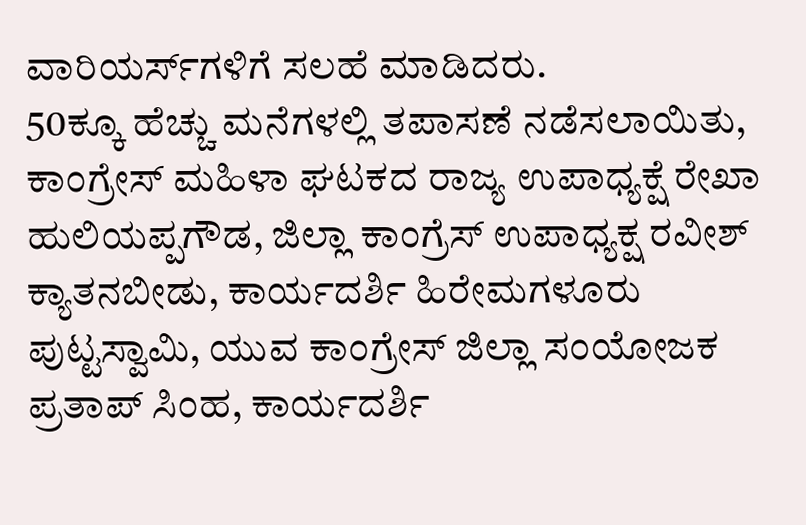ವಾರಿಯರ್ಸ್‍ಗಳಿಗೆ ಸಲಹೆ ಮಾಡಿದರು.
50ಕ್ಕೂ ಹೆಚ್ಚು ಮನೆಗಳಲ್ಲಿ ತಪಾಸಣೆ ನಡೆಸಲಾಯಿತು, ಕಾಂಗ್ರೇಸ್ ಮಹಿಳಾ ಘಟಕದ ರಾಜ್ಯ ಉಪಾಧ್ಯಕ್ಷೆ ರೇಖಾ ಹುಲಿಯಪ್ಪಗೌಡ, ಜಿಲ್ಲಾ ಕಾಂಗ್ರೆಸ್ ಉಪಾಧ್ಯಕ್ಷ ರವೀಶ್ ಕ್ಯಾತನಬೀಡು, ಕಾರ್ಯದರ್ಶಿ ಹಿರೇಮಗಳೂರು ಪುಟ್ಟಸ್ವಾಮಿ, ಯುವ ಕಾಂಗ್ರೇಸ್ ಜಿಲ್ಲಾ ಸಂಯೋಜಕ ಪ್ರತಾಪ್ ಸಿಂಹ, ಕಾರ್ಯದರ್ಶಿ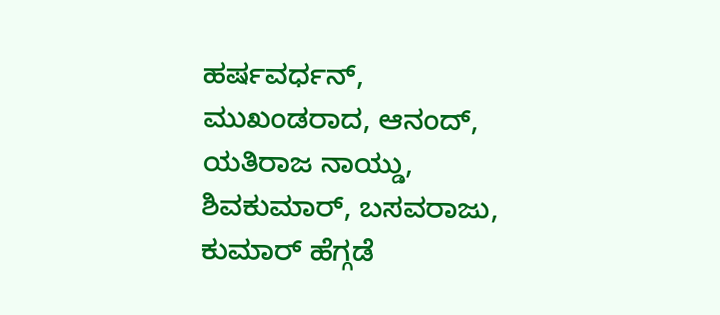ಹರ್ಷವರ್ಧನ್, ಮುಖಂಡರಾದ, ಆನಂದ್, ಯತಿರಾಜ ನಾಯ್ಡು, ಶಿವಕುಮಾರ್, ಬಸವರಾಜು, ಕುಮಾರ್ ಹೆಗ್ಗಡೆ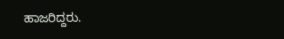ಹಾಜರಿದ್ದರು.